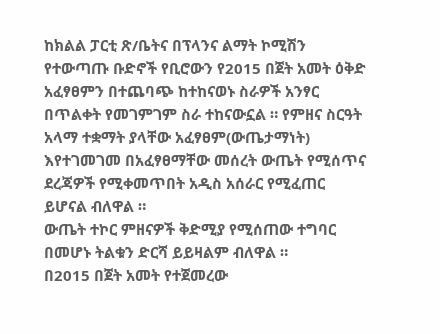ከክልል ፓርቲ ጽ/ቤትና በፕላንና ልማት ኮሚሽን የተውጣጡ ቡድኖች የቢሮውን የ2015 በጀት አመት ዕቅድ አፈፃፀምን በተጨባጭ ከተከናወኑ ስራዎች አንፃር በጥልቀት የመገምገም ስራ ተከናውኗል ። የምዘና ስርዓት አላማ ተቋማት ያላቸው አፈፃፀም(ውጤታማነት) እየተገመገመ በአፈፃፀማቸው መሰረት ውጤት የሚሰጥና ደረጃዎች የሚቀመጥበት አዲስ አሰራር የሚፈጠር ይሆናል ብለዋል ።
ውጤት ተኮር ምዘናዎች ቅድሚያ የሚሰጠው ተግባር በመሆኑ ትልቁን ድርሻ ይይዛልም ብለዋል ።
በ2015 በጀት አመት የተጀመረው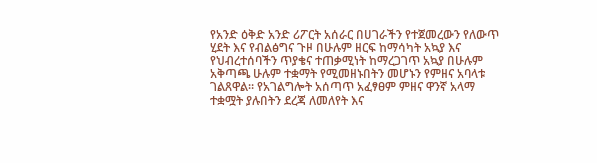የአንድ ዕቅድ አንድ ሪፖርት አሰራር በሀገራችን የተጀመረውን የለውጥ ሂደት እና የብልፅግና ጉዞ በሁሉም ዘርፍ ከማሳካት አኳያ እና የህብረተሰባችን ጥያቄና ተጠቃሚነት ከማረጋገጥ አኳያ በሁሉም አቅጣጫ ሁሉም ተቋማት የሚመዘኑበትን መሆኑን የምዘና አባላቱ ገልጸዋል። የአገልግሎት አሰጣጥ አፈፃፀም ምዘና ዋንኛ አላማ ተቋሟት ያሉበትን ደረጃ ለመለየት እና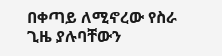በቀጣይ ለሚኖረው የስራ ጊዜ ያሉባቸውን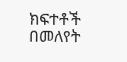ክፍተቶች በመለየት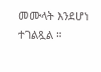መሙላት እንደሆነ ተገልጿል ።